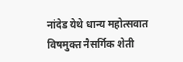नांदेड येथे धान्य महोत्सवात विषमुक्त नैसर्गिक शेती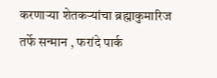करणाऱ्या शेतकऱ्यांचा ब्रह्माकुमारिज तर्फे सन्मान , फरांदे पार्क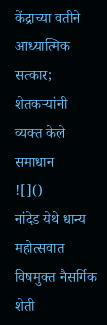केंद्राच्या वतीने आध्यात्मिक सत्कार; शेतकऱ्यांनी व्यक्त केले समाधान
![]()
नांदेड येथे धान्य महोत्सवात विषमुक्त नैसर्गिक शेती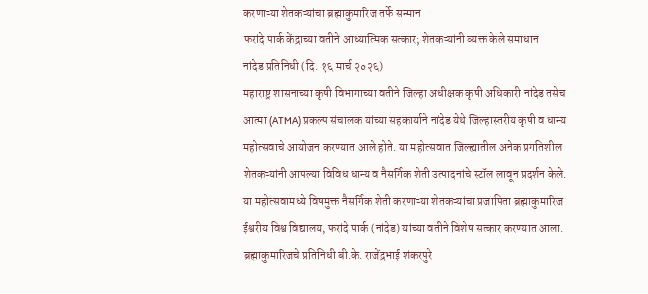करणाऱ्या शेतकऱ्यांचा ब्रह्माकुमारिज तर्फे सन्मान
फरांदे पार्क केंद्राच्या वतीने आध्यात्मिक सत्कार; शेतकऱ्यांनी व्यक्त केले समाधान
नांदेड प्रतिनिधी (दि. १६ मार्च २०२६)
महाराष्ट्र शासनाच्या कृषी विभागाच्या वतीने जिल्हा अधीक्षक कृषी अधिकारी नांदेड तसेच आत्मा (ATMA) प्रकल्प संचालक यांच्या सहकार्याने नांदेड येथे जिल्हास्तरीय कृषी व धान्य महोत्सवाचे आयोजन करण्यात आले होते. या महोत्सवात जिल्ह्यातील अनेक प्रगतिशील शेतकऱ्यांनी आपल्या विविध धान्य व नैसर्गिक शेती उत्पादनांचे स्टॉल लावून प्रदर्शन केले.
या महोत्सवामध्ये विषमुक्त नैसर्गिक शेती करणाऱ्या शेतकऱ्यांचा प्रजापिता ब्रह्माकुमारिज ईश्वरीय विश्व विद्यालय, फरांदे पार्क (नांदेड) यांच्या वतीने विशेष सत्कार करण्यात आला. ब्रह्माकुमारिजचे प्रतिनिधी बी.के. राजेंद्रभाई शंकरपुरे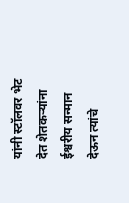यांनी स्टॉलवर भेट देत शेतकऱ्यांना ईश्वरीय सन्मान देऊन त्यांचे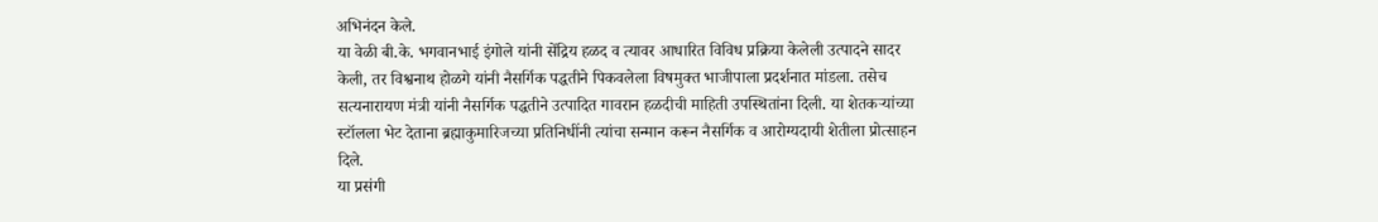अभिनंदन केले.
या वेळी बी.के. भगवानभाई इंगोले यांनी सेंद्रिय हळद व त्यावर आधारित विविध प्रक्रिया केलेली उत्पादने सादर केली, तर विश्वनाथ होळगे यांनी नैसर्गिक पद्धतीने पिकवलेला विषमुक्त भाजीपाला प्रदर्शनात मांडला. तसेच सत्यनारायण मंत्री यांनी नैसर्गिक पद्धतीने उत्पादित गावरान हळदीची माहिती उपस्थितांना दिली. या शेतकऱ्यांच्या स्टॉलला भेट देताना ब्रह्माकुमारिजच्या प्रतिनिधींनी त्यांचा सन्मान करून नैसर्गिक व आरोग्यदायी शेतीला प्रोत्साहन दिले.
या प्रसंगी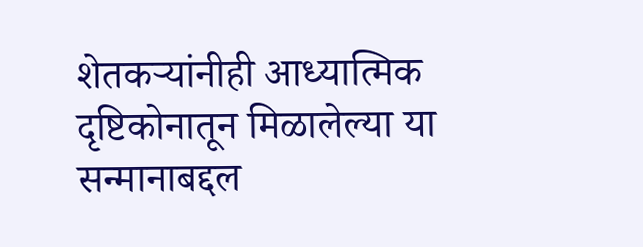शेतकऱ्यांनीही आध्यात्मिक दृष्टिकोनातून मिळालेल्या या सन्मानाबद्दल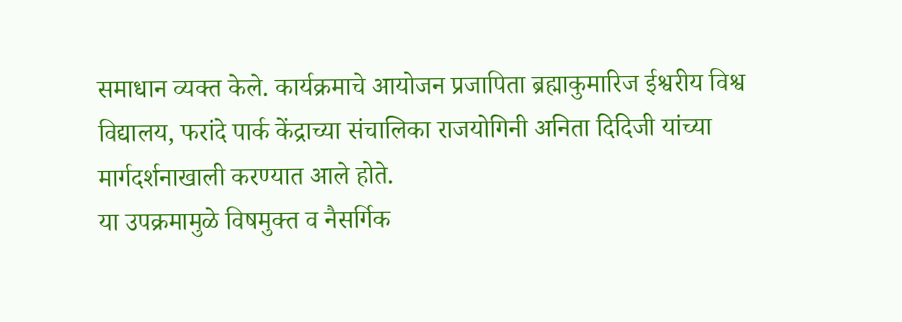समाधान व्यक्त केले. कार्यक्रमाचे आयोजन प्रजापिता ब्रह्माकुमारिज ईश्वरीय विश्व विद्यालय, फरांदे पार्क केंद्राच्या संचालिका राजयोगिनी अनिता दिदिजी यांच्या मार्गदर्शनाखाली करण्यात आले होते.
या उपक्रमामुळे विषमुक्त व नैसर्गिक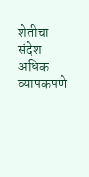शेतीचा संदेश अधिक व्यापकपणे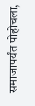समाजापर्यंत पोहोचला,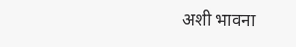अशी भावना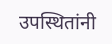उपस्थितांनी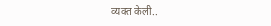व्यक्त केली..